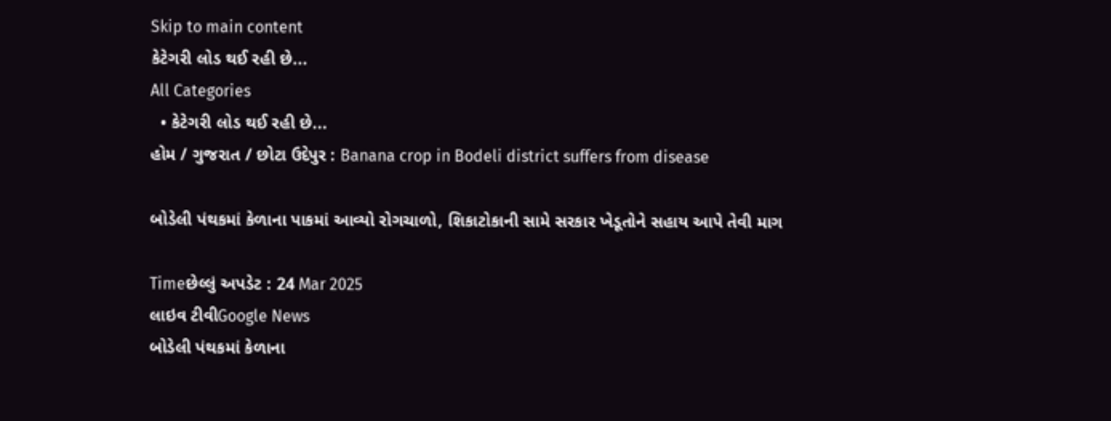Skip to main content
કેટેગરી લોડ થઈ રહી છે...
All Categories
  • કેટેગરી લોડ થઈ રહી છે...
હોમ / ગુજરાત / છોટા ઉદેપુર : Banana crop in Bodeli district suffers from disease

બોડેલી પંથકમાં કેળાના પાકમાં આવ્યો રોગચાળો, શિકાટોકાની સામે સરકાર ખેડૂતોને સહાય આપે તેવી માગ

Timeછેલ્લું અપડેટ : 24 Mar 2025
લાઇવ ટીવીGoogle News
બોડેલી પંથકમાં કેળાના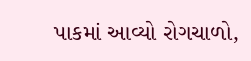પાકમાં આવ્યો રોગચાળો,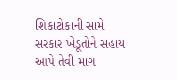શિકાટોકાની સામે સરકાર ખેડૂતોને સહાય આપે તેવી માગ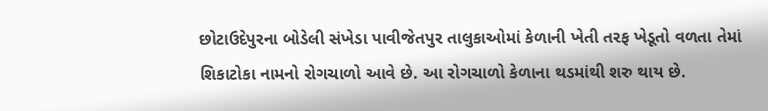છોટાઉદેપુરના બોડેલી સંખેડા પાવીજેતપુર તાલુકાઓમાં કેળાની ખેતી તરફ ખેડૂતો વળતા તેમાં શિકાટોકા નામનો રોગચાળો આવે છે. આ રોગચાળો કેળાના થડમાંથી શરુ થાય છે.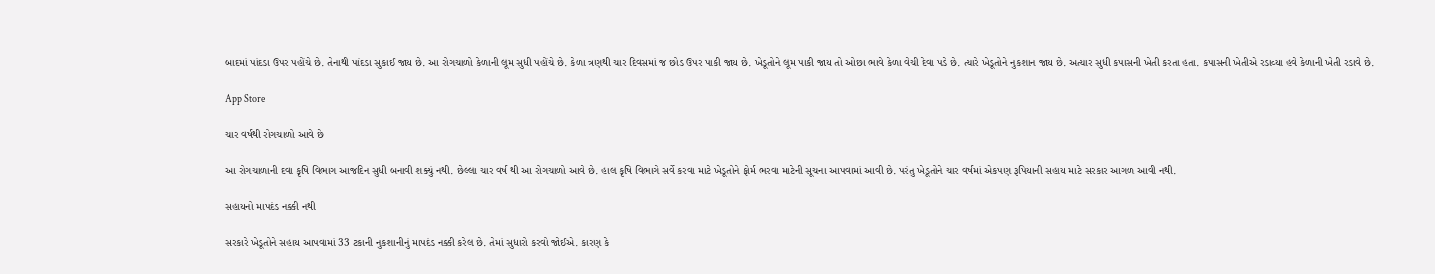બાદમાં પાંદડા ઉપર પહોંચે છે. તેનાથી પાંદડા સુકાઈ જાય છે. આ રોગચાળો કેળાની લૂમ સુધી પહોંચે છે. કેળા ત્રણથી ચાર દિવસમાં જ છોડ ઉપર પાકી જાય છે. ખેડૂતોને લૂમ પાકી જાય તો ઓછા ભાવે કેળા વેચી દેવા પડે છે. ત્યારે ખેડૂતોને નુકશાન જાય છે. અત્યાર સુધી કપાસની ખેતી કરતા હતા. કપાસની ખેતીએ રડાવ્યા હવે કેળાની ખેતી રડાવે છે.

App Store

ચાર વર્ષથી રોગચાળો આવે છે

આ રોગચાળાની દવા કૃષિ વિભાગ આજદિન સુધી બનાવી શક્યું નથી. છેલ્લા ચાર વર્ષ થી આ રોગચાળો આવે છે. હાલ કૃષિ વિભાગે સર્વે કરવા માટે ખેડૂતોને ફોર્મ ભરવા માટેની સૂચના આપવામાં આવી છે. પરંતુ ખેડૂતોને ચાર વર્ષમાં એકપણ રૂપિયાની સહાય માટે સરકાર આગળ આવી નથી.

સહાયનો માપદંડ નક્કી નથી

સરકારે ખેડૂતોને સહાય આપવામાં 33 ટકાની નુકશાનીનું માપદંડ નક્કી કરેલ છે. તેમાં સુધારો કરવો જોઈએ. કારણ કે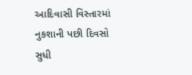આદિવાસી વિસ્તારમાં નુકશાની પછી દિવસો સુધી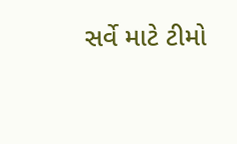સર્વે માટે ટીમો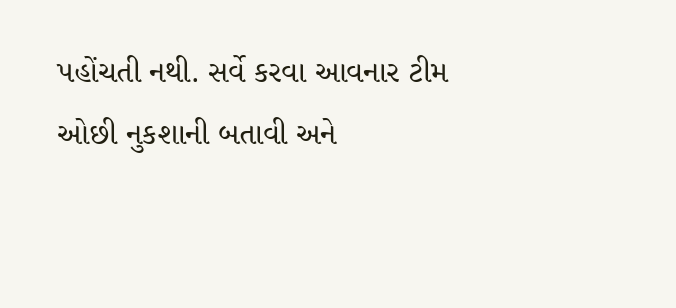પહોંચતી નથી. સર્વે કરવા આવનાર ટીમ ઓછી નુકશાની બતાવી અને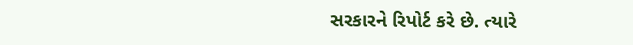સરકારને રિપોર્ટ કરે છે. ત્યારે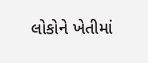લોકોને ખેતીમાં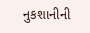નુકશાનીની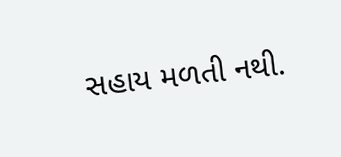સહાય મળતી નથી.